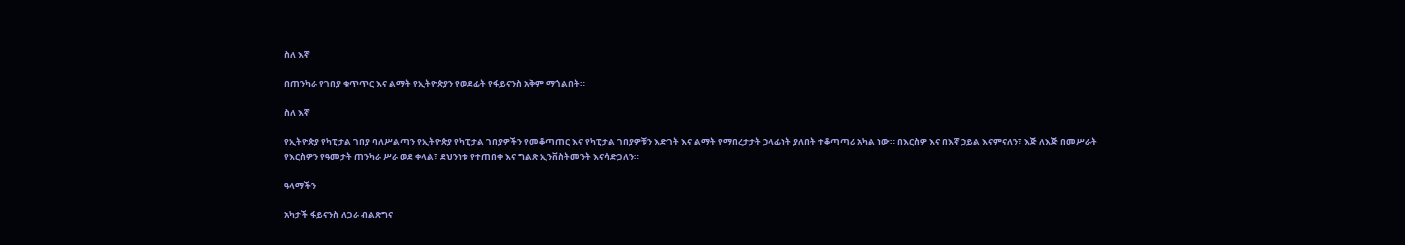ስለ እኛ

በጠንካራ የገበያ ቁጥጥር እና ልማት የኢትዮጵያን የወደፊት የፋይናንስ አቅም ማጎልበት።

ስለ እኛ

የኢትዮጵያ የካፒታል ገበያ ባለሥልጣን የኢትዮጵያ የካፒታል ገበያዎችን የመቆጣጠር እና የካፒታል ገበያዎቹን እድገት እና ልማት የማበረታታት ኃላፊነት ያለበት ተቆጣጣሪ አካል ነው። በእርስዎ እና በእኛ ኃይል እናምናለን፣ እጅ ለእጅ በመሥራት የእርስዎን የዓመታት ጠንካራ ሥራ ወደ ቀላል፣ ደህንነቱ የተጠበቀ እና ግልጽ ኢንቨስትመንት እናሳድጋለን።

ዓላማችን

አካታች ፋይናንስ ለጋራ ብልጽግና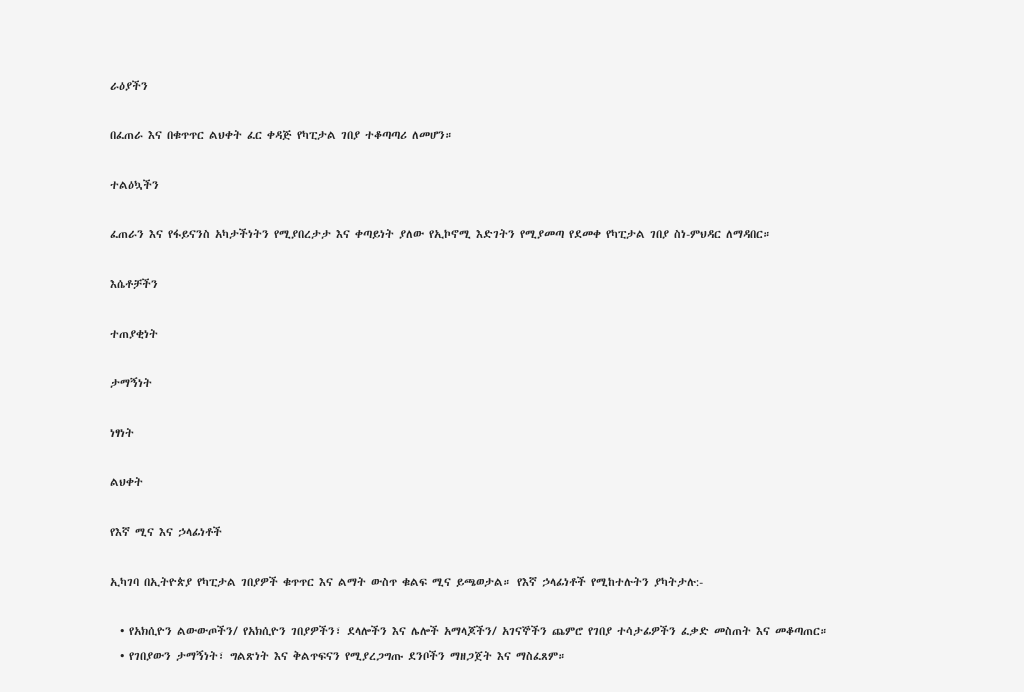ራዕያችን

በፈጠራ እና በቁጥጥር ልህቀት ፈር ቀዳጅ የካፒታል ገበያ ተቆጣጣሪ ለመሆን።

ተልዕኳችን

ፈጠራን እና የፋይናንስ አካታችነትን የሚያበረታታ እና ቀጣይነት ያለው የኢኮኖሚ እድገትን የሚያመጣ የደመቀ የካፒታል ገበያ ስነ-ምህዳር ለማዳበር።

እሴቶቻችን

ተጠያቂነት

ታማኝነት

ነፃነት

ልህቀት

የእኛ ሚና እና ኃላፊነቶች

ኢካገባ በኢትዮጵያ የካፒታል ገበያዎች ቁጥጥር እና ልማት ውስጥ ቁልፍ ሚና ይጫወታል። የእኛ ኃላፊነቶች የሚከተሉትን ያካትታሉ:-

  • የአክሲዮን ልውውጦችን/ የአክሲዮን ገበያዎችን፣ ደላሎችን እና ሌሎች አማላጆችን/ አገናኞችን ጨምሮ የገበያ ተሳታፊዎችን ፈቃድ መስጠት እና መቆጣጠር።
  • የገበያውን ታማኝነት፣ ግልጽነት እና ቅልጥፍናን የሚያረጋግጡ ደንቦችን ማዘጋጀት እና ማስፈጸም።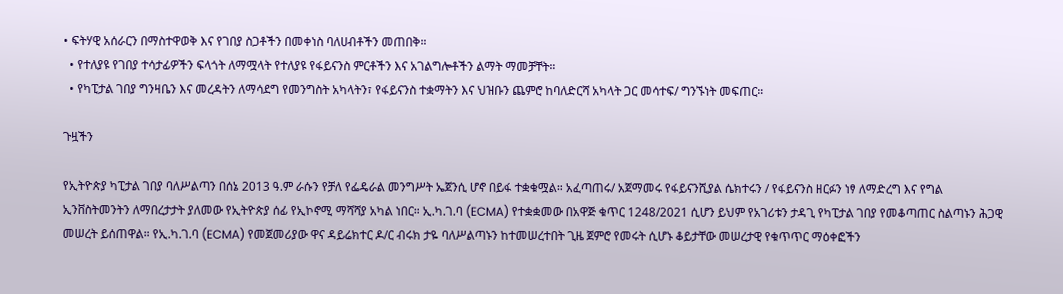• ፍትሃዊ አሰራርን በማስተዋወቅ እና የገበያ ስጋቶችን በመቀነስ ባለሀብቶችን መጠበቅ።
  • የተለያዩ የገበያ ተሳታፊዎችን ፍላጎት ለማሟላት የተለያዩ የፋይናንስ ምርቶችን እና አገልግሎቶችን ልማት ማመቻቸት።
  • የካፒታል ገበያ ግንዛቤን እና መረዳትን ለማሳደግ የመንግስት አካላትን፣ የፋይናንስ ተቋማትን እና ህዝቡን ጨምሮ ከባለድርሻ አካላት ጋር መሳተፍ/ ግንኙነት መፍጠር።

ጉዟችን

የኢትዮጵያ ካፒታል ገበያ ባለሥልጣን በሰኔ 2013 ዓ.ም ራሱን የቻለ የፌዴራል መንግሥት ኤጀንሲ ሆኖ በይፋ ተቋቁሟል። አፈጣጠሩ/ አጀማመሩ የፋይናንሺያል ሴክተሩን / የፋይናንስ ዘርፉን ነፃ ለማድረግ እና የግል ኢንቨስትመንትን ለማበረታታት ያለመው የኢትዮጵያ ሰፊ የኢኮኖሚ ማሻሻያ አካል ነበር። ኢ.ካ.ገ.ባ (ECMA) የተቋቋመው በአዋጅ ቁጥር 1248/2021 ሲሆን ይህም የአገሪቱን ታዳጊ የካፒታል ገበያ የመቆጣጠር ስልጣኑን ሕጋዊ መሠረት ይሰጠዋል። የኢ.ካ.ገ.ባ (ECMA) የመጀመሪያው ዋና ዳይሬክተር ዶ/ር ብሩክ ታዬ ባለሥልጣኑን ከተመሠረተበት ጊዜ ጀምሮ የመሩት ሲሆኑ ቆይታቸው መሠረታዊ የቁጥጥር ማዕቀፎችን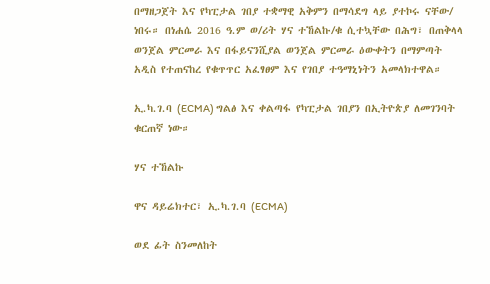በማዘጋጀት እና የካፒታል ገበያ ተቋማዊ አቅምን በማሳደግ ላይ ያተኮሩ ናቸው/ ነበሩ። በነሐሴ 2016 ዓ.ም ወ/ሪት ሃና ተኸልኩ/ቁ ሲተኳቸው በሕግ፣ በጠቅላላ ወንጀል ምርመራ እና በፋይናንሺያል ወንጀል ምርመራ ዕውቀትን በማምጣት አዲስ የተጠናከረ የቁጥጥር አፈፃፀም እና የገበያ ተዓማኒነትን አመላክተዋል።

ኢ.ካ.ገ.ባ (ECMA) ግልፅ እና ቀልጣፋ የካፒታል ገበያን በኢትዮጵያ ለመገንባት ቁርጠኛ ነው።

ሃና ተኸልኩ

ዋና ዳይሬክተር፣ ኢ.ካ.ገ.ባ (ECMA)

ወደ ፊት ስንመለከት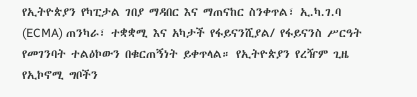የኢትዮጵያን የካፒታል ገበያ ማዳበር እና ማጠናከር ስንቀጥል፣ ኢ.ካ.ገ.ባ (ECMA) ጠንካራ፣ ተቋቋሚ እና አካታች የፋይናንሺያል/ የፋይናንስ ሥርዓት የመገንባት ተልዕኮውን በቁርጠኝነት ይቀጥላል። የኢትዮጵያን የረዥም ጊዜ የኢኮኖሚ ግቦችን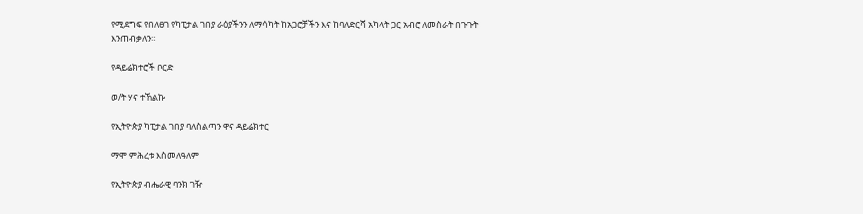የሚደግፍ የበለፀገ የካፒታል ገበያ ራዕያችንን ለማሳካት ከአጋሮቻችን እና ከባለድርሻ አካላት ጋር አብሮ ለመስራት በጉጉት እንጠብቃለን።

የዳይሬክተሮች ቦርድ

ወ/ት ሃና ተኸልኩ

የኢትዮጵያ ካፒታል ገበያ ባለስልጣን ዋና ዳይሬክተር

ማሞ ምሕረቱ እስመለዓለም

የኢትዮጵያ ብሔራዊ ባንክ ገዥ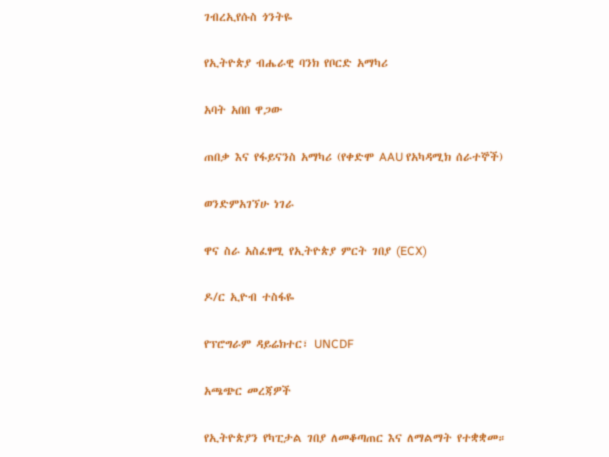ገብረኢየሱስ ጎንትዬ

የኢትዮጵያ ብሔራዊ ባንክ የቦርድ አማካሪ

አባት አበበ ዋጋው

ጠበቃ እና የፋይናንስ አማካሪ (የቀድሞ AAU የአካዳሚክ ሰራተኞች)

ወንድምአገኘሁ ነገራ

ዋና ስራ አስፈፃሚ የኢትዮጵያ ምርት ገበያ (ECX)

ዶ/ር ኢዮብ ተስፋዬ

የፕሮግራም ዳይሬክተር፣ UNCDF

አጫጭር መረጃዎች

የኢትዮጵያን የካፒታል ገበያ ለመቆጣጠር እና ለማልማት የተቋቋመ።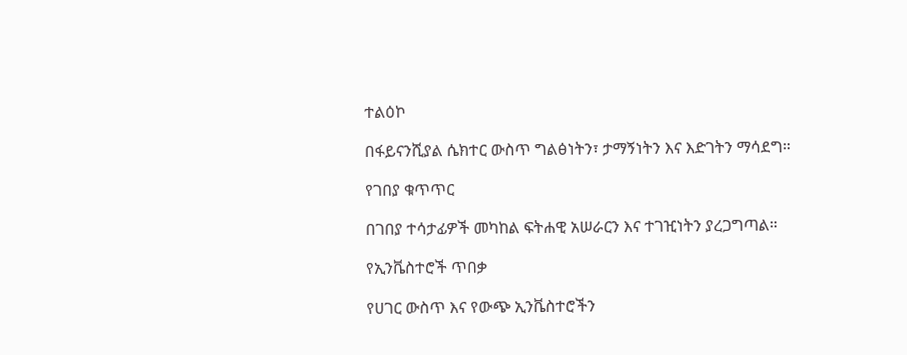ተልዕኮ

በፋይናንሺያል ሴክተር ውስጥ ግልፅነትን፣ ታማኝነትን እና እድገትን ማሳደግ።

የገበያ ቁጥጥር

በገበያ ተሳታፊዎች መካከል ፍትሐዊ አሠራርን እና ተገዢነትን ያረጋግጣል።

የኢንቬስተሮች ጥበቃ

የሀገር ውስጥ እና የውጭ ኢንቬስተሮችን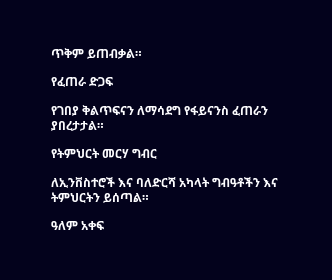ጥቅም ይጠብቃል።

የፈጠራ ድጋፍ

የገበያ ቅልጥፍናን ለማሳደግ የፋይናንስ ፈጠራን ያበረታታል።

የትምህርት መርሃ ግብር

ለኢንቨስተሮች እና ባለድርሻ አካላት ግብዓቶችን እና ትምህርትን ይሰጣል።

ዓለም አቀፍ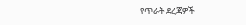የጥራት ደረጃዎች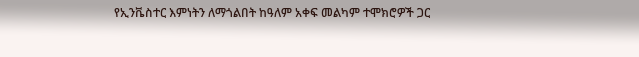የኢንቬስተር እምነትን ለማጎልበት ከዓለም አቀፍ መልካም ተሞክሮዎች ጋር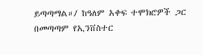ይጣጣማል።/ ከዓለም አቀፍ ተሞክሮዎች ጋር በመጣጣም የኢንቨስተር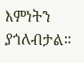እምነትን ያጎለብታል።